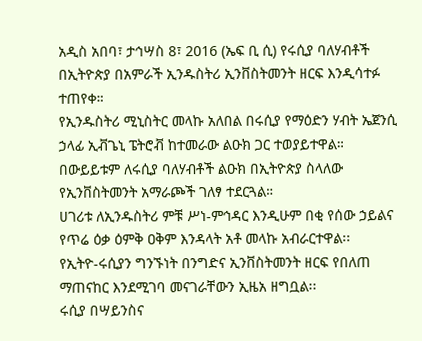አዲስ አበባ፣ ታኅሣስ 8፣ 2016 (ኤፍ ቢ ሲ) የሩሲያ ባለሃብቶች በኢትዮጵያ በአምራች ኢንዱስትሪ ኢንቨስትመንት ዘርፍ እንዲሳተፉ ተጠየቀ።
የኢንዱስትሪ ሚኒስትር መላኩ አለበል በሩሲያ የማዕድን ሃብት ኤጀንሲ ኃላፊ ኢቭጌኒ ፔትሮቭ ከተመራው ልዑክ ጋር ተወያይተዋል።
በውይይቱም ለሩሲያ ባለሃብቶች ልዑክ በኢትዮጵያ ስላለው የኢንቨስትመንት አማራጮች ገለፃ ተደርጓል።
ሀገሪቱ ለኢንዱስትሪ ምቹ ሥነ-ምኅዳር እንዲሁም በቂ የሰው ኃይልና የጥሬ ዕቃ ዕምቅ ዐቅም እንዳላት አቶ መላኩ አብራርተዋል፡፡
የኢትዮ-ሩሲያን ግንኙነት በንግድና ኢንቨስትመንት ዘርፍ የበለጠ ማጠናከር እንደሚገባ መናገራቸውን ኢዜአ ዘግቧል፡፡
ሩሲያ በሣይንስና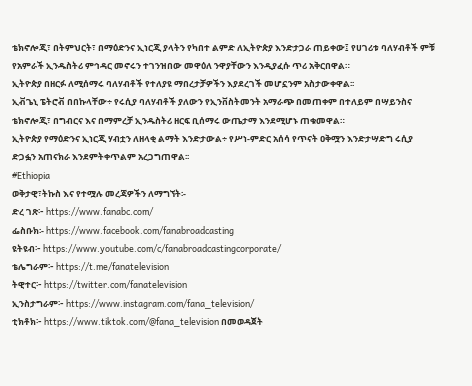ቴክኖሎጂ፣ በትምህርት፣ በማዕድንና ኢነርጂ ያላትን የካበተ ልምድ ለኢትዮጵያ እንድታጋራ ጠይቀው፤ የሀገሪቱ ባለሃብቶች ምቹ የአምራች ኢንዱስትሪ ምኅዳር መኖሩን ተገንዝበው መዋዕለ ንዋያቸውን እንዲያፈሱ ጥሪ አቅርበዋል።
ኢትዮጵያ በዘርፉ ለሚሰማሩ ባለሃብቶች የተለያዩ ማበረታቻዎችን እያደረገች መሆኗንም አስታውቀዋል፡፡
ኢቭጌኒ ፔትሮቭ በበኩላቸው÷ የሩሲያ ባለሃብቶች ያለውን የኢንቨስትመንት አማራጭ በመጠቀም በተለይም በሣይንስና ቴክኖሎጂ፣ በግብርና እና በማምረቻ ኢንዱስትሪ ዘርፍ ቢሰማሩ ውጤታማ እንደሚሆኑ ጠቁመዋል።
ኢትዮጵያ የማዕድንና ኢነርጂ ሃብቷን ለዘላቂ ልማት እንድታውል÷ የሥነ-ምድር አሰሳ የጥናት ዐቅሟን እንድታሣድግ ሩሲያ ድጋፏን አጠናክራ እንደምትቀጥልም አረጋግጠዋል፡፡
#Ethiopia
ወቅታዊ፣ትኩስ እና የተሟሉ መረጃዎችን ለማግኘት፡-
ድረ ገጽ፦ https://www.fanabc.com/
ፌስቡክ፡- https://www.facebook.com/fanabroadcasting
ዩትዩብ፦ https://www.youtube.com/c/fanabroadcastingcorporate/
ቴሌግራም፦ https://t.me/fanatelevision
ትዊተር፦ https://twitter.com/fanatelevision
ኢንስታግራም፦ https://www.instagram.com/fana_television/
ቲክቶክ፦ https://www.tiktok.com/@fana_television በመወዳጀት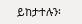ይከታተሉን፡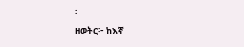፡
ዘወትር፦ ከእኛ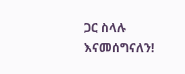ጋር ስላሉ እናመሰግናለን!